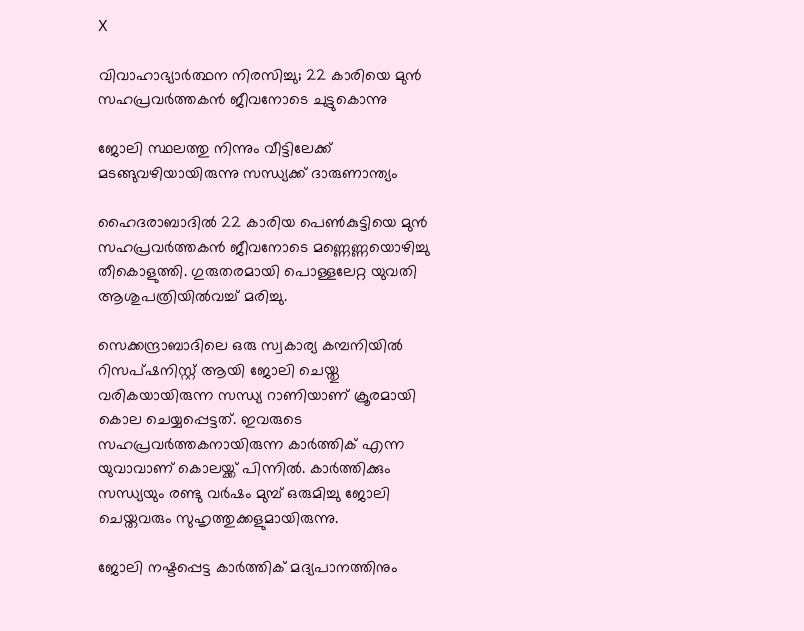X

വിവാഹാഭ്യാര്‍ത്ഥന നിരസിച്ചു; 22 കാരിയെ മുന്‍ സഹപ്രവര്‍ത്തകന്‍ ജീവനോടെ ചുട്ടുകൊന്നു

ജോലി സ്ഥലത്തു നിന്നും വീട്ടിലേക്ക് മടങ്ങുവഴിയായിരുന്നു സന്ധ്യക്ക് ദാരുണാന്ത്യം

ഹൈദരാബാദില്‍ 22 കാരിയ പെണ്‍കുട്ടിയെ മുന്‍ സഹപ്രവര്‍ത്തകന്‍ ജീവനോടെ മണ്ണെണ്ണയൊഴിച്ചു തീകൊളുത്തി. ഗുരുതരമായി പൊള്ളലേറ്റ യുവതി ആശുപത്രിയില്‍വച്ച് മരിച്ചു.

സെക്കന്ദ്രാബാദിലെ ഒരു സ്വകാര്യ കമ്പനിയില്‍ റിസപ്ഷനിസ്റ്റ് ആയി ജോലി ചെയ്തു വരികയായിരുന്ന സന്ധ്യ റാണിയാണ് ക്രൂരമായി കൊല ചെയ്യപ്പെട്ടത്. ഇവരുടെ സഹപ്രവര്‍ത്തകനായിരുന്ന കാര്‍ത്തിക് എന്ന യുവാവാണ് കൊലയ്ക്ക് പിന്നില്‍. കാര്‍ത്തിക്കും സന്ധ്യയും രണ്ടു വര്‍ഷം മുമ്പ് ഒരുമിച്ചു ജോലി ചെയ്തവരും സുഹൃത്തുക്കളുമായിരുന്നു.

ജോലി നഷ്ടപ്പെട്ട കാര്‍ത്തിക് മദ്യപാനത്തിനും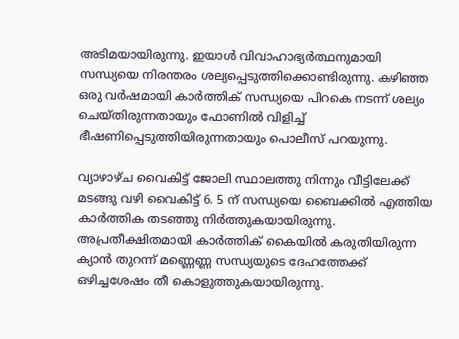അടിമയായിരുന്നു. ഇയാള്‍ വിവാഹാഭ്യര്‍ത്ഥനുമായി സന്ധ്യയെ നിരന്തരം ശല്യപ്പെടുത്തിക്കൊണ്ടിരുന്നു. കഴിഞ്ഞ ഒരു വര്‍ഷമായി കാര്‍ത്തിക് സന്ധ്യയെ പിറകെ നടന്ന് ശല്യം ചെയ്തിരുന്നതായും ഫോണില്‍ വിളിച്ച് ഭീഷണിപ്പെടുത്തിയിരുന്നതായും പൊലീസ് പറയുന്നു.

വ്യാഴാഴ്ച വൈകിട്ട് ജോലി സ്ഥാലത്തു നിന്നും വീട്ടിലേക്ക് മടങ്ങു വഴി വൈകിട്ട് 6. 5 ന് സന്ധ്യയെ ബൈക്കില്‍ എത്തിയ കാര്‍ത്തിക തടഞ്ഞു നിര്‍ത്തുകയായിരുന്നു. അപ്രതീക്ഷിതമായി കാര്‍ത്തിക് കൈയില്‍ കരുതിയിരുന്ന ക്യാന്‍ തുറന്ന് മണ്ണെണ്ണ സന്ധ്യയുടെ ദേഹത്തേക്ക് ഒഴിച്ചശേഷം തീ കൊളുത്തുകയായിരുന്നു.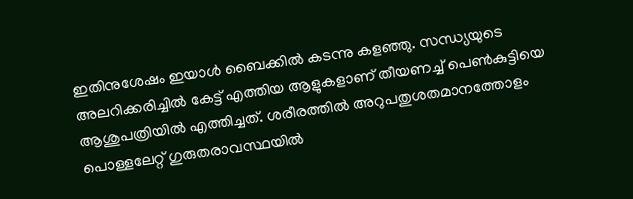ഇതിനുശേഷം ഇയാള്‍ ബൈക്കില്‍ കടന്നു കളഞ്ഞു. സന്ധ്യയുടെ അലറിക്കരിച്ചില്‍ കേട്ട് എത്തിയ ആളുകളാണ് തീയണച്ച് പെണ്‍കുട്ടിയെ ആശുപത്രിയില്‍ എത്തിച്ചത്. ശരീരത്തില്‍ അറുപതുശതമാനത്തോളം പൊള്ളലേറ്റ് ഗുരുതരാവസ്ഥയില്‍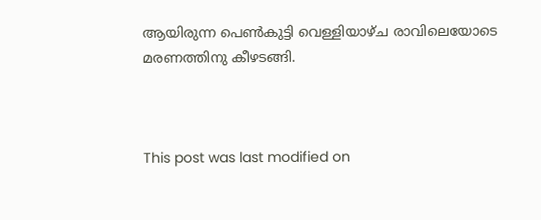ആയിരുന്ന പെണ്‍കുട്ടി വെള്ളിയാഴ്ച രാവിലെയോടെ മരണത്തിനു കീഴടങ്ങി.



This post was last modified on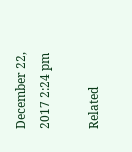December 22, 2017 2:24 pm

Related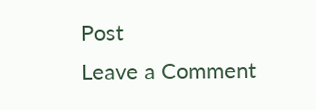Post
Leave a Comment